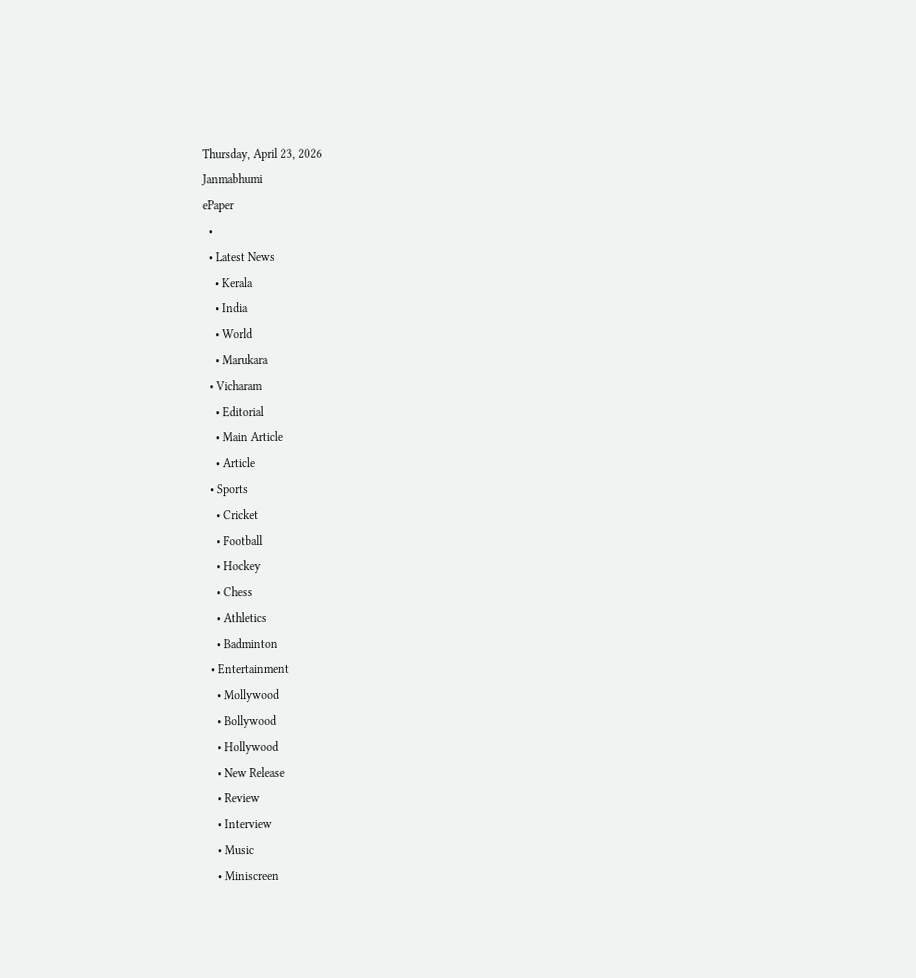Thursday, April 23, 2026
Janmabhumi
ePaper
  •
  • Latest News
    • Kerala
    • India
    • World
    • Marukara
  • Vicharam
    • Editorial
    • Main Article
    • Article
  • Sports
    • Cricket
    • Football
    • Hockey
    • Chess
    • Athletics
    • Badminton
  • Entertainment
    • Mollywood
    • Bollywood
    • Hollywood
    • New Release
    • Review
    • Interview
    • Music
    • Miniscreen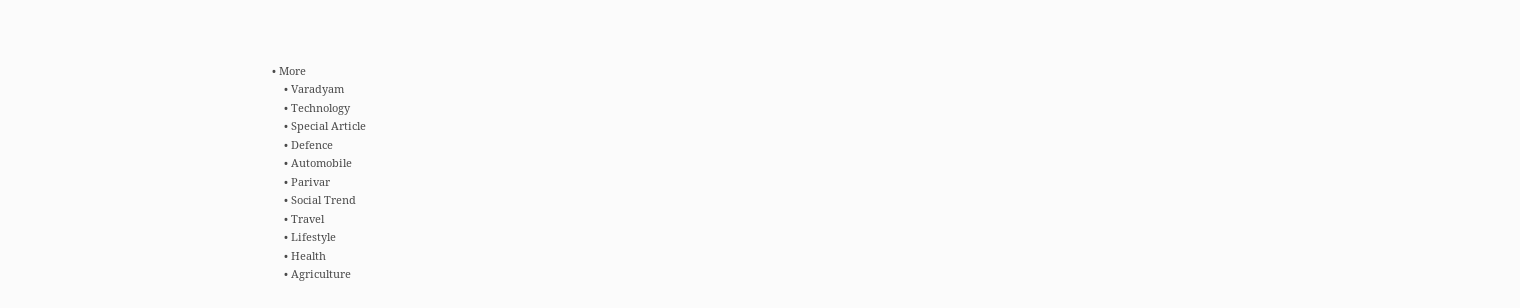• More
    • Varadyam
    • Technology
    • Special Article
    • Defence
    • Automobile
    • Parivar
    • Social Trend
    • Travel
    • Lifestyle
    • Health
    • Agriculture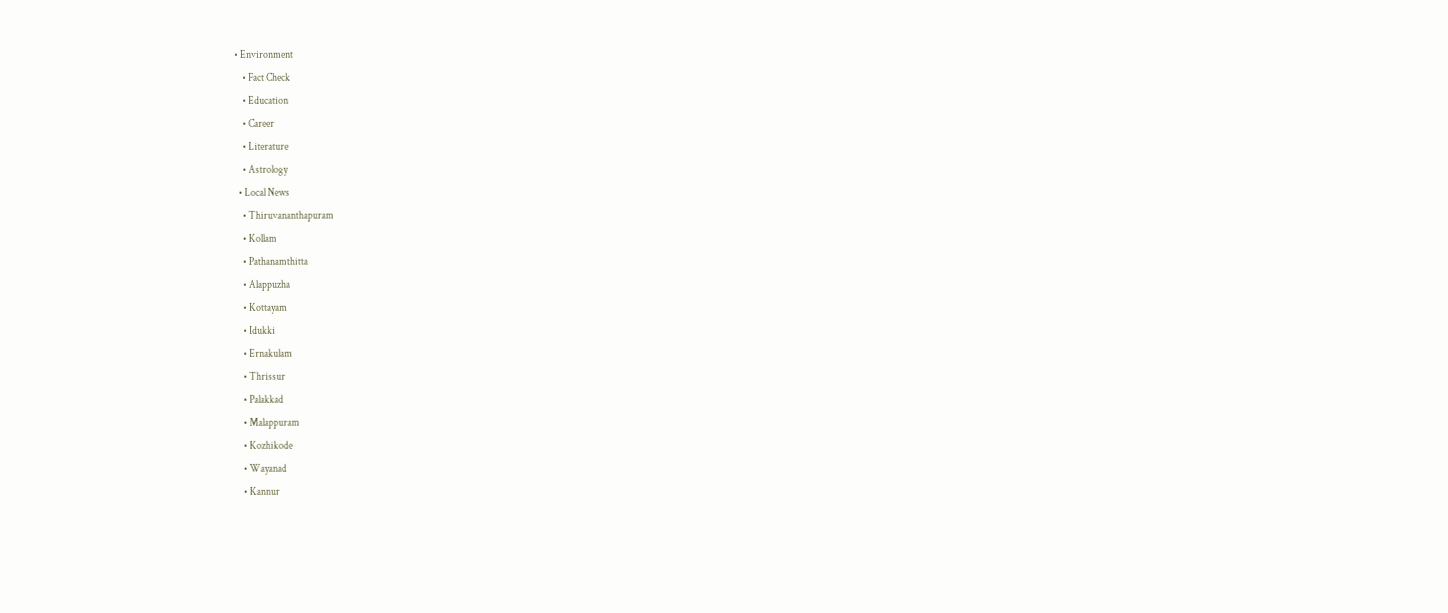• Environment
    • Fact Check
    • Education
    • Career
    • Literature
    • Astrology
  • Local News
    • Thiruvananthapuram
    • Kollam
    • Pathanamthitta
    • Alappuzha
    • Kottayam
    • Idukki
    • Ernakulam
    • Thrissur
    • Palakkad
    • Malappuram
    • Kozhikode
    • Wayanad
    • Kannur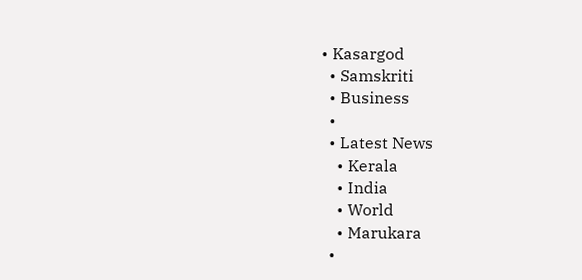• Kasargod
  • Samskriti
  • Business
  •
  • Latest News
    • Kerala
    • India
    • World
    • Marukara
  •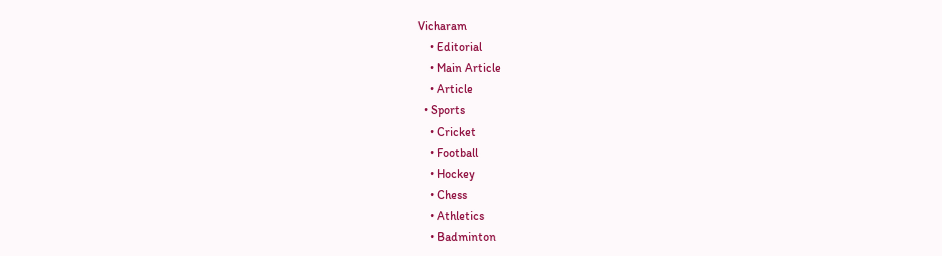Vicharam
    • Editorial
    • Main Article
    • Article
  • Sports
    • Cricket
    • Football
    • Hockey
    • Chess
    • Athletics
    • Badminton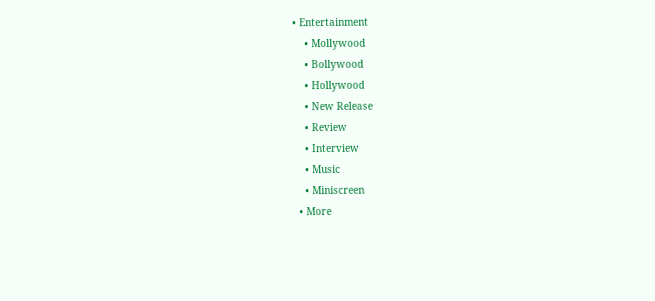• Entertainment
    • Mollywood
    • Bollywood
    • Hollywood
    • New Release
    • Review
    • Interview
    • Music
    • Miniscreen
  • More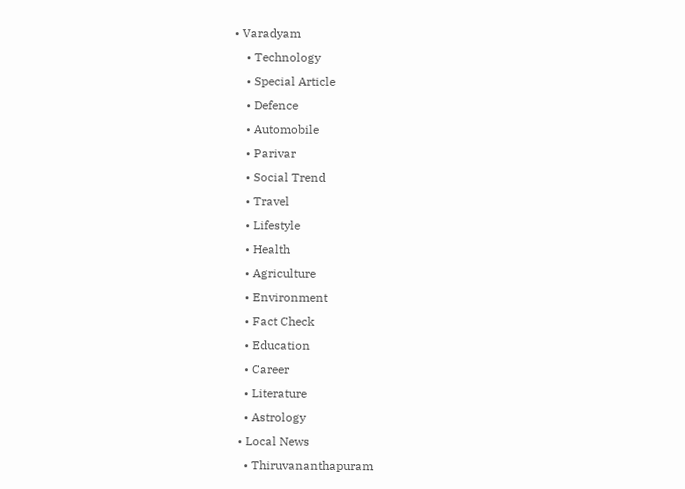• Varadyam
    • Technology
    • Special Article
    • Defence
    • Automobile
    • Parivar
    • Social Trend
    • Travel
    • Lifestyle
    • Health
    • Agriculture
    • Environment
    • Fact Check
    • Education
    • Career
    • Literature
    • Astrology
  • Local News
    • Thiruvananthapuram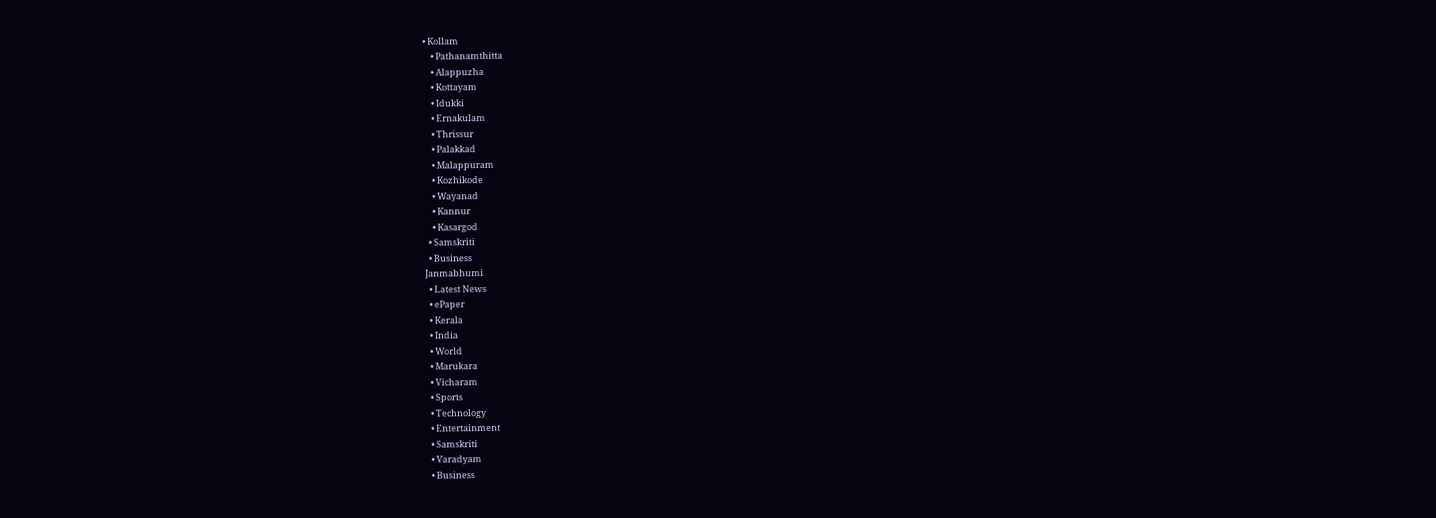• Kollam
    • Pathanamthitta
    • Alappuzha
    • Kottayam
    • Idukki
    • Ernakulam
    • Thrissur
    • Palakkad
    • Malappuram
    • Kozhikode
    • Wayanad
    • Kannur
    • Kasargod
  • Samskriti
  • Business
Janmabhumi
  • Latest News
  • ePaper
  • Kerala
  • India
  • World
  • Marukara
  • Vicharam
  • Sports
  • Technology
  • Entertainment
  • Samskriti
  • Varadyam
  • Business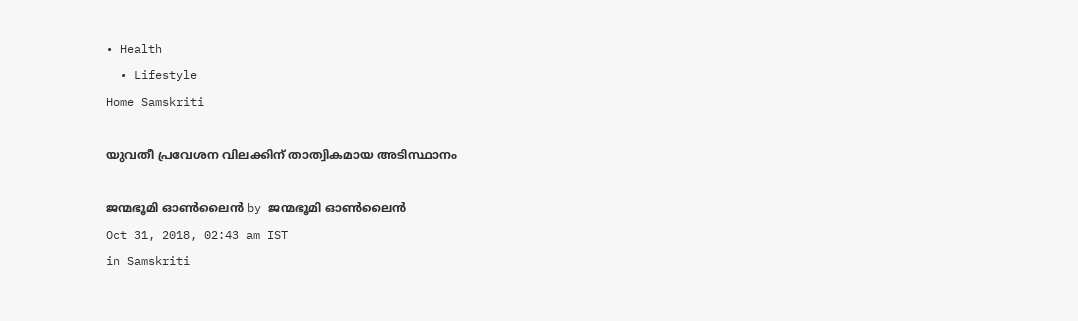• Health
  • Lifestyle
Home Samskriti

യുവതീ പ്രവേശന വിലക്കിന് താത്വികമായ അടിസ്ഥാനം

ജന്മഭൂമി ഓണ്‍ലൈന്‍ by ജന്മഭൂമി ഓണ്‍ലൈന്‍
Oct 31, 2018, 02:43 am IST
in Samskriti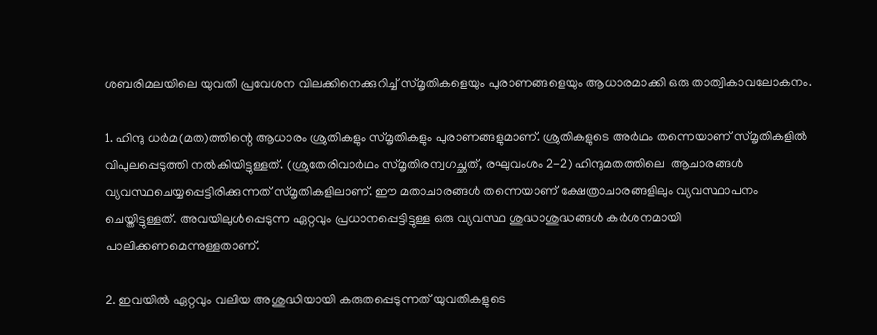ശബരിമലയിലെ യുവതീ പ്രവേശന വിലക്കിനെക്കുറിച്ച് സ്മൃതികളെയും പുരാണങ്ങളെയും ആധാരമാക്കി ഒരു താത്വികാവലോകനം.

1. ഹിന്ദു ധര്‍മ(മത)ത്തിന്റെ ആധാരം ശ്രുതികളും സ്മൃതികളും പുരാണങ്ങളുമാണ്. ശ്രുതികളുടെ അര്‍ഥം തന്നെയാണ് സ്മൃതികളില്‍ വിപുലപ്പെടുത്തി നല്‍കിയിട്ടുള്ളത്. (ശ്രുതേരിവാര്‍ഥം സ്മൃതിരന്വഗച്ഛത്, രഘുവംശം 2-2) ഹിന്ദുമതത്തിലെ  ആചാരങ്ങള്‍ വ്യവസ്ഥചെയ്യപ്പെട്ടിരിക്കുന്നത് സ്മൃതികളിലാണ്. ഈ മതാചാരങ്ങള്‍ തന്നെയാണ് ക്ഷേത്രാചാരങ്ങളിലും വ്യവസ്ഥാപനം ചെയ്തിട്ടുള്ളത്. അവയിലുള്‍പ്പെടുന്ന ഏറ്റവും പ്രധാനപ്പെട്ടിട്ടുള്ള ഒരു വ്യവസ്ഥ ശുദ്ധാശുദ്ധങ്ങള്‍ കര്‍ശനമായി പാലിക്കണമെന്നുള്ളതാണ്.

2. ഇവയില്‍ ഏറ്റവും വലിയ അശുദ്ധിയായി കരുതപ്പെടുന്നത് യുവതികളുടെ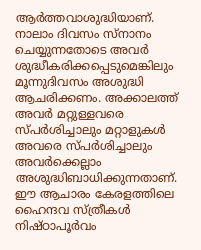ആര്‍ത്തവാശുദ്ധിയാണ്. നാലാം ദിവസം സ്‌നാനം ചെയ്യുന്നതോടെ അവര്‍ ശുദ്ധീകരിക്കപ്പെടുമെങ്കിലും മൂന്നുദിവസം അശുദ്ധി ആചരിക്കണം. അക്കാലത്ത് അവര്‍ മറ്റുള്ളവരെ സ്പര്‍ശിച്ചാലും മറ്റാളുകള്‍ അവരെ സ്പര്‍ശിച്ചാലും അവര്‍ക്കെല്ലാം അശുദ്ധിബാധിക്കുന്നതാണ്. ഈ ആചാരം കേരളത്തിലെ ഹൈന്ദവ സ്ത്രീകള്‍ നിഷ്ഠാപൂര്‍വം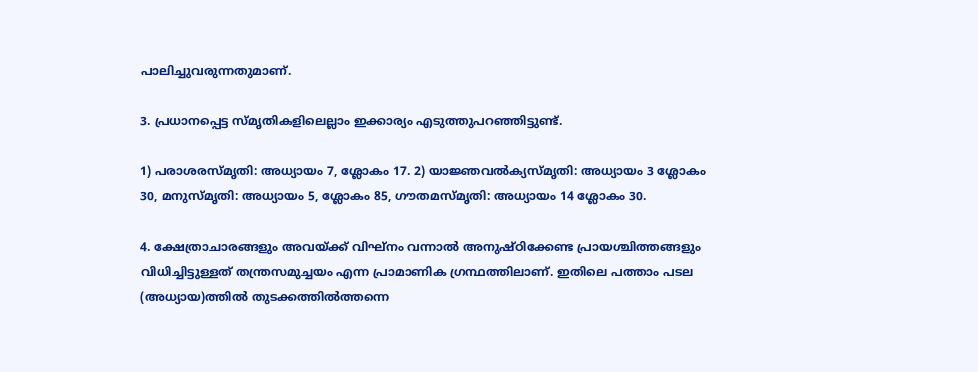പാലിച്ചുവരുന്നതുമാണ്.

3. പ്രധാനപ്പെട്ട സ്മൃതികളിലെല്ലാം ഇക്കാര്യം എടുത്തുപറഞ്ഞിട്ടുണ്ട്.

1) പരാശരസ്മൃതി: അധ്യായം 7, ശ്ലോകം 17. 2) യാജ്ഞവല്‍ക്യസ്മൃതി: അധ്യായം 3 ശ്ലോകം 30, മനുസ്മൃതി: അധ്യായം 5, ശ്ലോകം 85, ഗൗതമസ്മൃതി: അധ്യായം 14 ശ്ലോകം 30.

4. ക്ഷേത്രാചാരങ്ങളും അവയ്‌ക്ക് വിഘ്‌നം വന്നാല്‍ അനുഷ്ഠിക്കേണ്ട പ്രായശ്ചിത്തങ്ങളും വിധിച്ചിട്ടുള്ളത് തന്ത്രസമുച്ചയം എന്ന പ്രാമാണിക ഗ്രന്ഥത്തിലാണ്. ഇതിലെ പത്താം പടല (അധ്യായ)ത്തില്‍ തുടക്കത്തില്‍ത്തന്നെ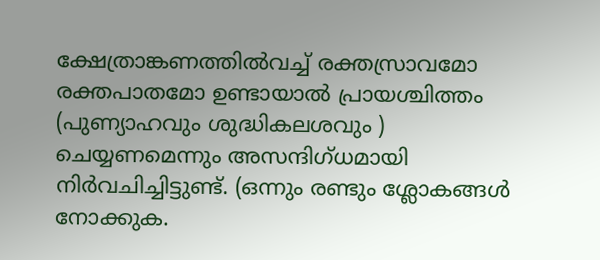ക്ഷേത്രാങ്കണത്തില്‍വച്ച് രക്തസ്രാവമോ രക്തപാതമോ ഉണ്ടായാല്‍ പ്രായശ്ചിത്തം (പുണ്യാഹവും ശുദ്ധികലശവും ) ചെയ്യണമെന്നും അസന്ദിഗ്ധമായി നിര്‍വചിച്ചിട്ടുണ്ട്. (ഒന്നും രണ്ടും ശ്ലോകങ്ങള്‍ നോക്കുക.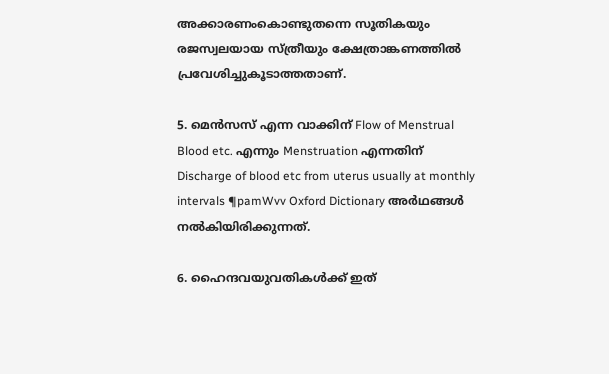അക്കാരണംകൊണ്ടുതന്നെ സൂതികയും  രജസ്വലയായ സ്ത്രീയും ക്ഷേത്രാങ്കണത്തില്‍ പ്രവേശിച്ചുകൂടാത്തതാണ്.

5. മെന്‍സസ് എന്ന വാക്കിന് Flow of Menstrual Blood etc. എന്നും Menstruation എന്നതിന്  Discharge of blood etc from uterus usually at monthly intervals ¶pamWvv Oxford Dictionary അര്‍ഥങ്ങള്‍ നല്‍കിയിരിക്കുന്നത്.

6. ഹൈന്ദവയുവതികള്‍ക്ക് ഇത്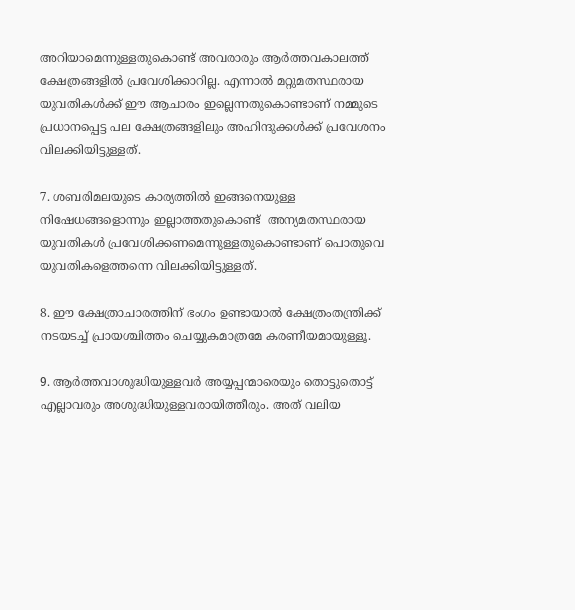അറിയാമെന്നുള്ളതുകൊണ്ട് അവരാരും ആര്‍ത്തവകാലത്ത് ക്ഷേത്രങ്ങളില്‍ പ്രവേശിക്കാറില്ല. എന്നാല്‍ മറ്റുമതസ്ഥരായ യുവതികള്‍ക്ക് ഈ ആചാരം ഇല്ലെന്നതുകൊണ്ടാണ് നമ്മുടെ പ്രധാനപ്പെട്ട പല ക്ഷേത്രങ്ങളിലും അഹിന്ദുക്കള്‍ക്ക് പ്രവേശനം വിലക്കിയിട്ടുള്ളത്.

7. ശബരിമലയുടെ കാര്യത്തില്‍ ഇങ്ങനെയുള്ള നിഷേധങ്ങളൊന്നും ഇല്ലാത്തതുകൊണ്ട്  അന്യമതസ്ഥരായ യുവതികള്‍ പ്രവേശിക്കണമെന്നുള്ളതുകൊണ്ടാണ് പൊതുവെ യുവതികളെത്തന്നെ വിലക്കിയിട്ടുള്ളത്.

8. ഈ ക്ഷേത്രാചാരത്തിന് ഭംഗം ഉണ്ടായാല്‍ ക്ഷേത്രംതന്ത്രിക്ക് നടയടച്ച് പ്രായശ്ചിത്തം ചെയ്യുകമാത്രമേ കരണീയമായുള്ളൂ.

9. ആര്‍ത്തവാശുദ്ധിയുള്ളവര്‍ അയ്യപ്പന്മാരെയും തൊട്ടുതൊട്ട് എല്ലാവരും അശുദ്ധിയുള്ളവരായിത്തീരും. അത് വലിയ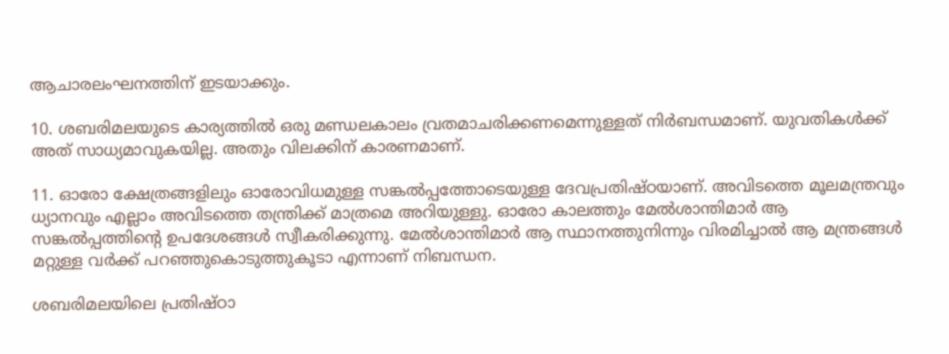ആചാരലംഘനത്തിന് ഇടയാക്കും.

10. ശബരിമലയുടെ കാര്യത്തില്‍ ഒരു മണ്ഡലകാലം വ്രതമാചരിക്കണമെന്നുള്ളത് നിര്‍ബന്ധമാണ്. യുവതികള്‍ക്ക് അത് സാധ്യമാവുകയില്ല. അതും വിലക്കിന് കാരണമാണ്.

11. ഓരോ ക്ഷേത്രങ്ങളിലും ഓരോവിധമുള്ള സങ്കല്‍പ്പത്തോടെയുള്ള ദേവപ്രതിഷ്ഠയാണ്. അവിടത്തെ മൂലമന്ത്രവും ധ്യാനവും എല്ലാം അവിടത്തെ തന്ത്രിക്ക് മാത്രമെ അറിയുള്ളു. ഓരോ കാലത്തും മേല്‍ശാന്തിമാര്‍ ആ സങ്കല്‍പ്പത്തിന്റെ ഉപദേശങ്ങള്‍ സ്വീകരിക്കുന്നു. മേല്‍ശാന്തിമാര്‍ ആ സ്ഥാനത്തുനിന്നും വിരമിച്ചാല്‍ ആ മന്ത്രങ്ങള്‍ മറ്റുള്ള വര്‍ക്ക് പറഞ്ഞുകൊടുത്തുകൂടാ എന്നാണ് നിബന്ധന.

ശബരിമലയിലെ പ്രതിഷ്ഠാ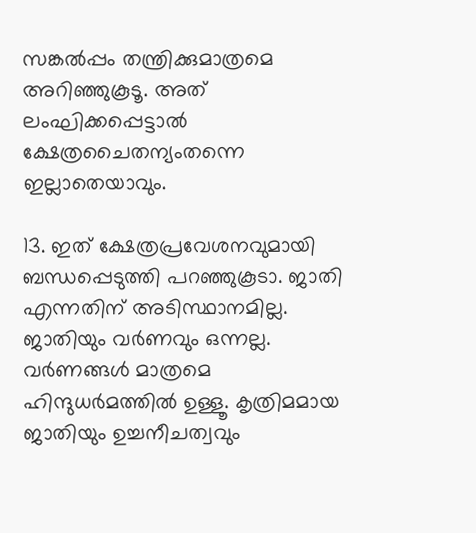സങ്കല്‍പ്പം തന്ത്രിക്കുമാത്രമെ അറിഞ്ഞുകൂടൂ. അത് ലംഘിക്കപ്പെട്ടാല്‍ ക്ഷേത്രചൈതന്യംതന്നെ ഇല്ലാതെയാവും.

13. ഇത് ക്ഷേത്രപ്രവേശനവുമായി ബന്ധപ്പെടുത്തി പറഞ്ഞുകൂടാ. ജാതി എന്നതിന് അടിസ്ഥാനമില്ല. ജാതിയും വര്‍ണവും ഒന്നല്ല. വര്‍ണങ്ങള്‍ മാത്രമെ ഹിന്ദുധര്‍മത്തില്‍ ഉള്ളൂ. കൃത്രിമമായ ജാതിയും ഉച്ചനീചത്വവും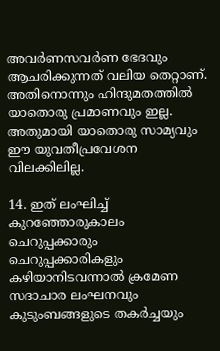അവര്‍ണസവര്‍ണ ഭേദവും ആചരിക്കുന്നത് വലിയ തെറ്റാണ്. അതിനൊന്നും ഹിന്ദുമതത്തില്‍ യാതൊരു പ്രമാണവും ഇല്ല. അതുമായി യാതൊരു സാമ്യവും ഈ യുവതീപ്രവേശന വിലക്കിലില്ല.

14. ഇത് ലംഘിച്ച് കുറഞ്ഞോരുകാലം ചെറുപ്പക്കാരും ചെറുപ്പക്കാരികളും കഴിയാനിടവന്നാല്‍ ക്രമേണ സദാചാര ലംഘനവും കുടുംബങ്ങളുടെ തകര്‍ച്ചയും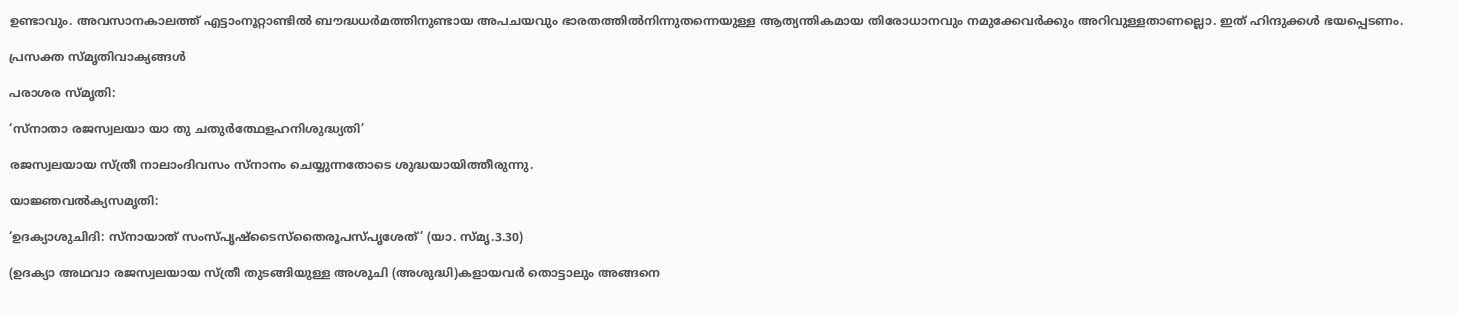ഉണ്ടാവും. അവസാനകാലത്ത് എട്ടാംനൂറ്റാണ്ടില്‍ ബൗദ്ധധര്‍മത്തിനുണ്ടായ അപചയവും ഭാരതത്തില്‍നിന്നുതന്നെയുള്ള ആത്യന്തികമായ തിരോധാനവും നമുക്കേവര്‍ക്കും അറിവുള്ളതാണല്ലൊ. ഇത് ഹിന്ദുക്കള്‍ ഭയപ്പെടണം.

പ്രസക്ത സ്മൃതിവാക്യങ്ങള്‍

പരാശര സ്മൃതി:

‘സ്‌നാതാ രജസ്വലയാ യാ തു ചതുര്‍ത്ഥേളഹനിശുദ്ധ്യതി’

രജസ്വലയായ സ്ത്രീ നാലാംദിവസം സ്‌നാനം ചെയ്യുന്നതോടെ ശുദ്ധയായിത്തീരുന്നു.

യാജ്ഞവല്‍ക്യസമൃതി:

‘ഉദക്യാശുചിദി: സ്‌നായാത് സംസ്പൃഷ്ടൈസ്‌തൈരൂപസ്പൃശേത്’ (യാ. സ്മൃ.3.30)

(ഉദക്യാ അഥവാ രജസ്വലയായ സ്ത്രീ തുടങ്ങിയുള്ള അശുചി (അശുദ്ധി)കളായവര്‍ തൊട്ടാലും അങ്ങനെ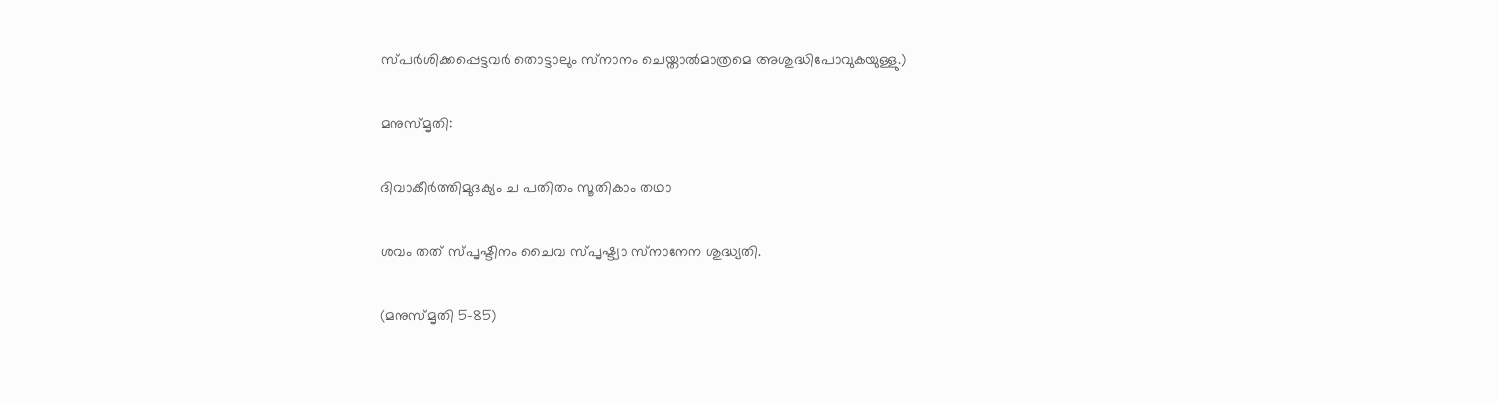സ്പര്‍ശിക്കപ്പെട്ടവര്‍ തൊട്ടാലും സ്‌നാനം ചെയ്താല്‍മാത്രമെ അശുദ്ധിപോവുകയുള്ളു.)

മനുസ്മൃതി:

ദിവാകീര്‍ത്തിമുദക്യം ച പതിതം സൂതികാം തഥാ

ശവം തത് സ്പൃഷ്ടിനം ചൈവ സ്പൃഷ്ട്വാ സ്‌നാനേന ശുദ്ധ്യതി.

(മനുസ്മൃതി 5-85)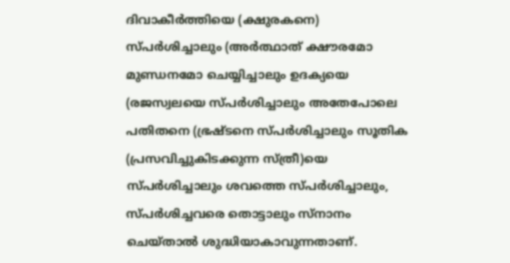ദിവാകീര്‍ത്തിയെ (ക്ഷുരകനെ) സ്പര്‍ശിച്ചാലും (അര്‍ത്ഥാത് ക്ഷൗരമോ മുണ്ഡനമോ ചെയ്യിച്ചാലും ഉദക്യയെ (രജസ്വലയെ സ്പര്‍ശിച്ചാലും അതേപോലെ പതിതനെ (ഭ്രഷ്ടനെ സ്പര്‍ശിച്ചാലും സൂതിക (പ്രസവിച്ചുകിടക്കുന്ന സ്ത്രീ)യെ സ്പര്‍ശിച്ചാലും ശവത്തെ സ്പര്‍ശിച്ചാലും, സ്പര്‍ശിച്ചവരെ തൊട്ടാലും സ്‌നാനം ചെയ്താല്‍ ശുദ്ധിയാകാവുന്നതാണ്.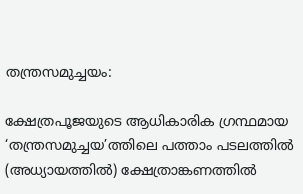തന്ത്രസമുച്ചയം:

ക്ഷേത്രപൂജയുടെ ആധികാരിക ഗ്രന്ഥമായ ‘തന്ത്രസമുച്ചയ’ത്തിലെ പത്താം പടലത്തില്‍ (അധ്യായത്തില്‍) ക്ഷേത്രാങ്കണത്തില്‍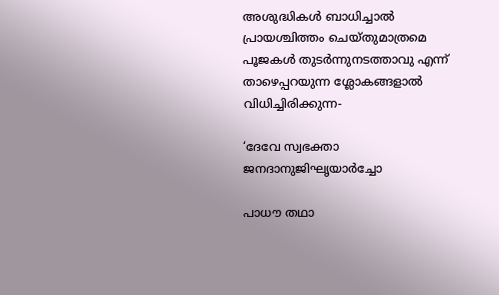അശുദ്ധികള്‍ ബാധിച്ചാല്‍ പ്രായശ്ചിത്തം ചെയ്തുമാത്രമെ പൂജകള്‍ തുടര്‍ന്നുനടത്താവു എന്ന് താഴെപ്പറയുന്ന ശ്ലോകങ്ങളാല്‍ വിധിച്ചിരിക്കുന്ന-

‘ദേവേ സ്വഭക്താ ജനദാനുജിഘൃയാര്‍ച്ചോ

പാധൗ തഥാ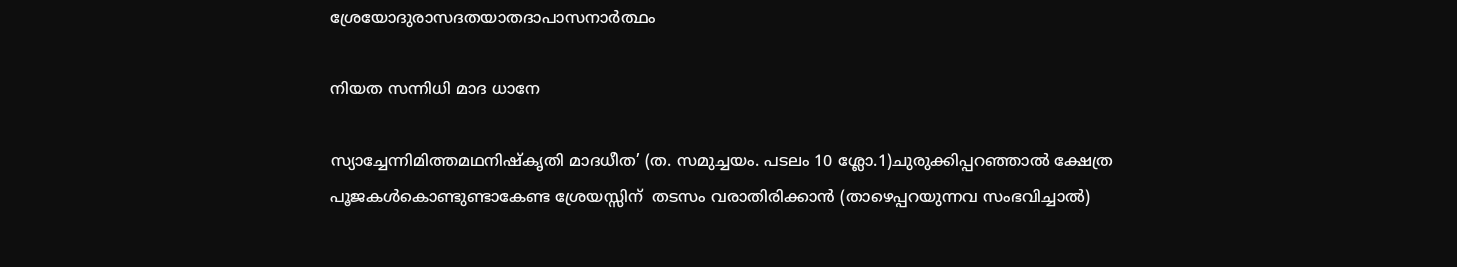ശ്രേയോദുരാസദതയാതദാപാസനാര്‍ത്ഥം

നിയത സന്നിധി മാദ ധാനേ

സ്യാച്ചേന്നിമിത്തമഥനിഷ്‌കൃതി മാദധീത’ (ത. സമുച്ചയം. പടലം 10 ശ്ലോ.1)ചുരുക്കിപ്പറഞ്ഞാല്‍ ക്ഷേത്ര പൂജകള്‍കൊണ്ടുണ്ടാകേണ്ട ശ്രേയസ്സിന്  തടസം വരാതിരിക്കാന്‍ (താഴെപ്പറയുന്നവ സംഭവിച്ചാല്‍)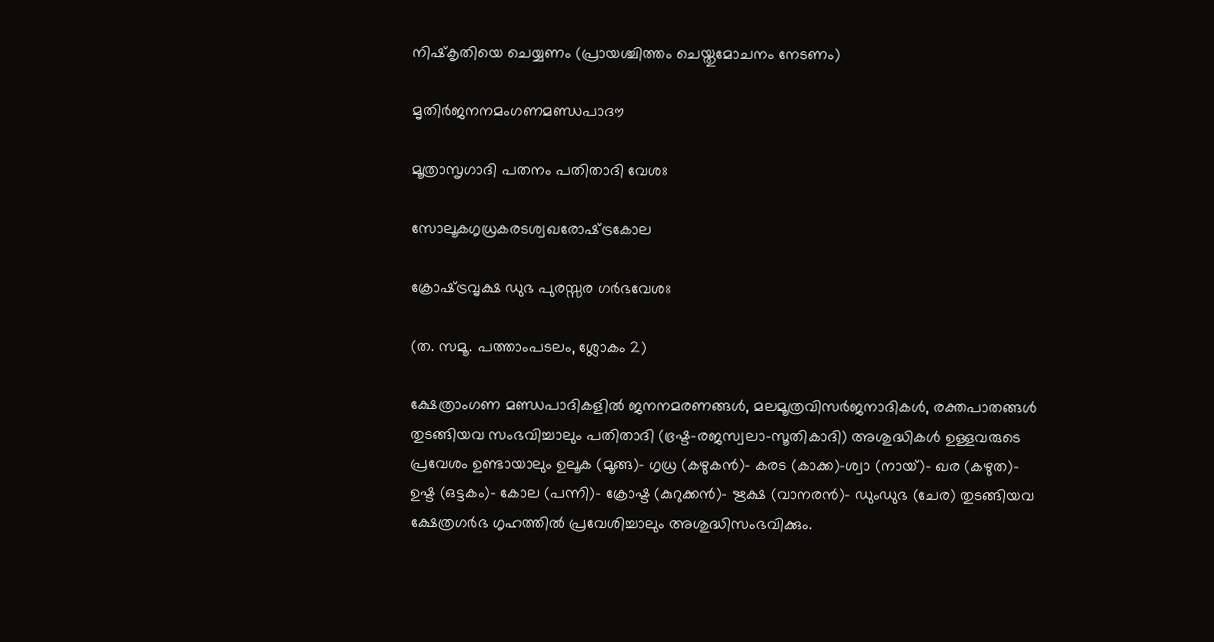നിഷ്‌കൃതിയെ ചെയ്യണം (പ്രായശ്ചിത്തം ചെയ്തുമോചനം നേടണം)

മൃതിര്‍ജനനമംഗണമണ്ഡപാദൗ

മൂത്രാസൃഗാദി പതനം പതിതാദി വേശഃ

സോലൂകഗൃധ്രകരടശ്വഖരോഷ്‌ട്രകോല

ക്രോഷ്‌ട്രവൃക്ഷ ഡുഭ പുരസ്സര ഗര്‍ഭവേശഃ

(ത. സമൂ. പത്താംപടലം, ശ്ലോകം 2)

ക്ഷേത്രാംഗണ മണ്ഡപാദികളില്‍ ജനനമരണങ്ങള്‍, മലമൂത്രവിസര്‍ജനാദികള്‍, രക്തപാതങ്ങള്‍ തുടങ്ങിയവ സംഭവിച്ചാലും പതിതാദി (ഭ്രഷ്ട-രജസ്വലാ-സൂതികാദി) അശുദ്ധികള്‍ ഉള്ളവരുടെ  പ്രവേശം ഉണ്ടായാലും ഉലൂക (മൂങ്ങ)- ഗൃധ്ര (കഴുകന്‍)- കരട (കാക്ക)-ശ്വാ (നായ്)- ഖര (കഴുത)- ഉഷ്ട (ഒട്ടകം)- കോല (പന്നി)- ക്രോഷ്ട (കുറുക്കന്‍)- ഋക്ഷ (വാനരന്‍)- ഡുംഡുഭ (ചേര) തുടങ്ങിയവ ക്ഷേത്രഗര്‍ഭ ഗൃഹത്തില്‍ പ്രവേശിച്ചാലും അശുദ്ധിസംഭവിക്കും.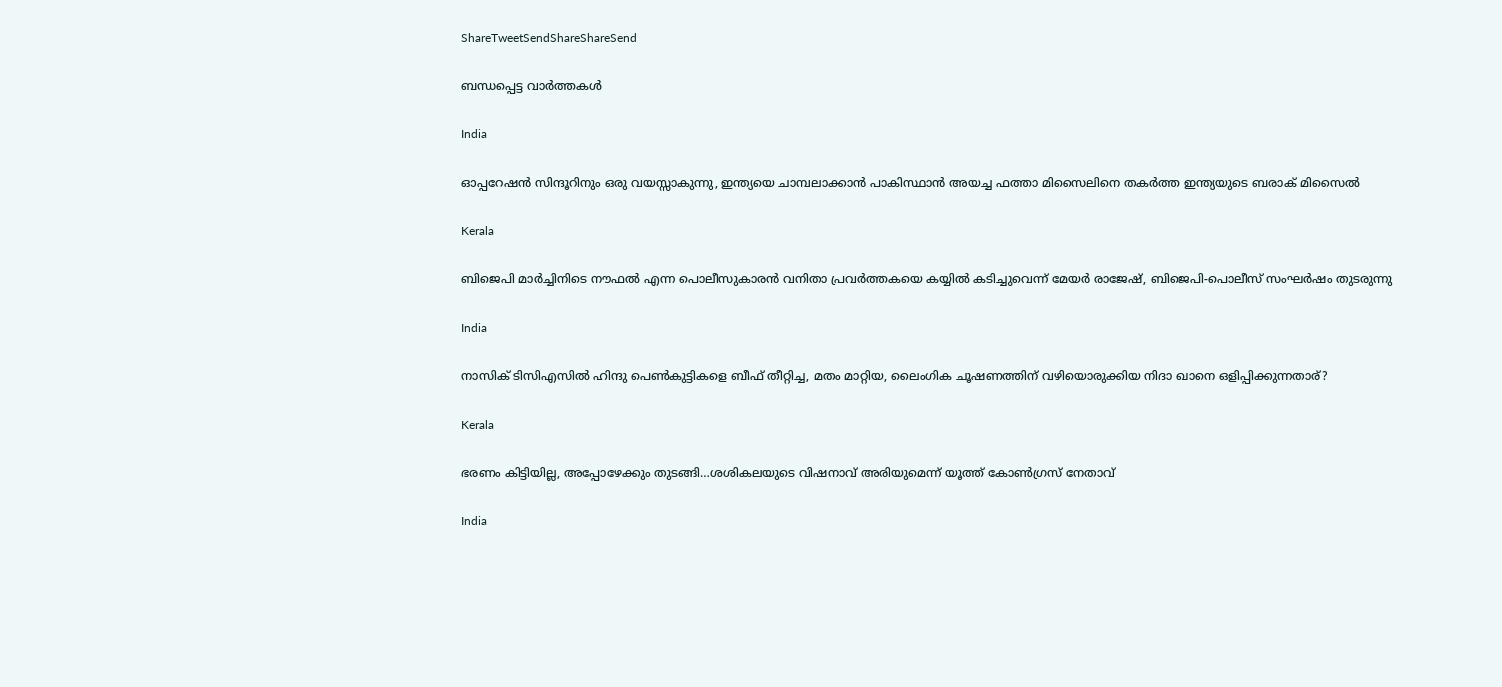ShareTweetSendShareShareSend

ബന്ധപ്പെട്ട വാര്‍ത്തകള്‍

India

ഓപ്പറേഷന്‍ സിന്ദൂറിനും ഒരു വയസ്സാകുന്നു, ഇന്ത്യയെ ചാമ്പലാക്കാന്‍ പാകിസ്ഥാന്‍ അയച്ച ഫത്താ മിസൈലിനെ തകര്‍ത്ത ഇന്ത്യയുടെ ബരാക് മിസൈല്‍

Kerala

ബിജെപി മാര്‍ച്ചിനിടെ നൗഫല്‍ എന്ന പൊലീസുകാരന്‍ വനിതാ പ്രവര്‍ത്തകയെ കയ്യില്‍ കടിച്ചുവെന്ന് മേയര്‍ രാജേഷ്, ബിജെപി-പൊലീസ് സംഘര്‍ഷം തുടരുന്നു

India

നാസിക് ടിസിഎസില്‍ ഹിന്ദു പെണ്‍കുട്ടികളെ ബീഫ് തീറ്റിച്ച, മതം മാറ്റിയ, ലൈംഗിക ചൂഷണത്തിന് വഴിയൊരുക്കിയ നിദാ ഖാനെ ഒളിപ്പിക്കുന്നതാര്?

Kerala

ഭരണം കിട്ടിയില്ല, അപ്പോഴേക്കും തുടങ്ങി…ശശികലയുടെ വിഷനാവ് അരിയുമെന്ന് യൂത്ത് കോണ്‍ഗ്രസ് നേതാവ്

India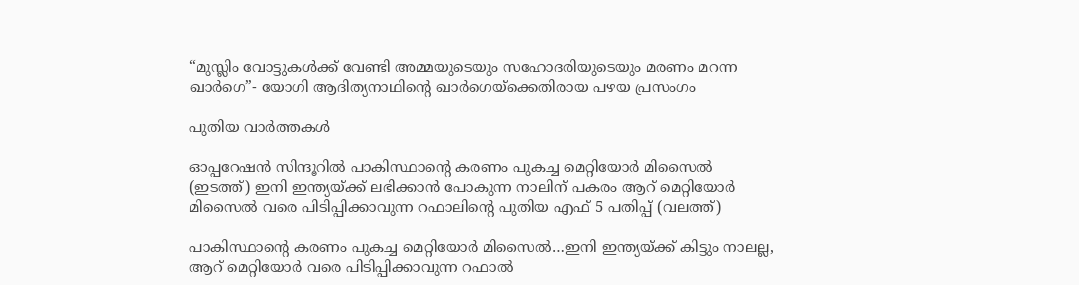“മുസ്ലിം വോട്ടുകള്‍ക്ക് വേണ്ടി അമ്മയുടെയും സഹോദരിയുടെയും മരണം മറന്ന ഖാര്‍ഗെ”- യോഗി ആദിത്യനാഥിന്റെ ഖാര്‍ഗെയ്‌ക്കെതിരായ പഴയ പ്രസംഗം

പുതിയ വാര്‍ത്തകള്‍

ഓപ്പറേഷന്‍ സിന്ദൂറില്‍ പാകിസ്ഥാന്‍റെ കരണം പുകച്ച മെറ്റിയോര്‍ മിസൈല്‍ (ഇടത്ത്) ഇനി ഇന്ത്യയ്ക്ക് ലഭിക്കാന്‍ പോകുന്ന നാലിന് പകരം ആറ് മെറ്റിയോര്‍ മിസൈല്‍ വരെ പിടിപ്പിക്കാവുന്ന റഫാലിന്‍റെ പുതിയ എഫ് 5 പതിപ്പ് (വലത്ത്)

പാകിസ്ഥാന്റെ കരണം പുകച്ച മെറ്റിയോര്‍ മിസൈല്‍…ഇനി ഇന്ത്യയ്‌ക്ക് കിട്ടും നാലല്ല, ആറ് മെറ്റിയോര്‍ വരെ പിടിപ്പിക്കാവുന്ന റഫാല്‍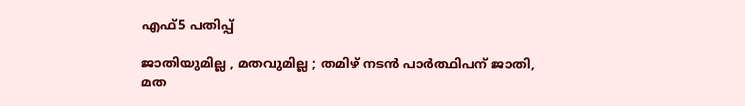എഫ്5 പതിപ്പ്

ജാതിയുമില്ല , മതവുമില്ല ; തമിഴ് നടൻ പാർത്ഥിപന് ജാതി, മത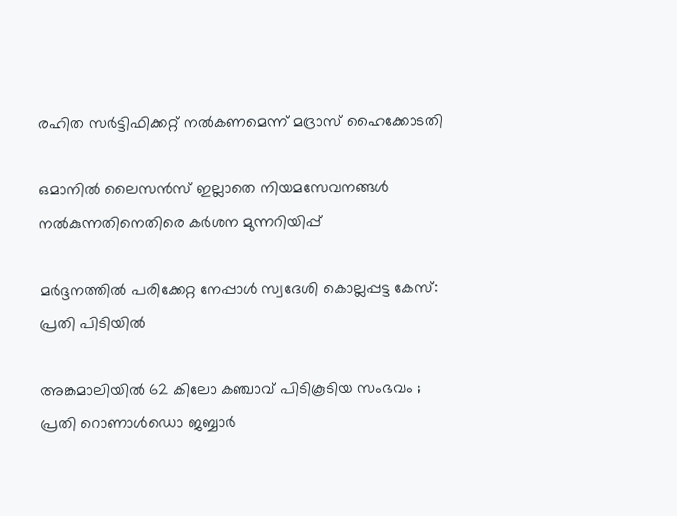രഹിത സർട്ടിഫിക്കറ്റ് നൽകണമെന്ന് മദ്രാസ് ഹൈക്കോടതി

ഒമാനിൽ ലൈസൻസ് ഇല്ലാതെ നിയമസേവനങ്ങൾ നൽകുന്നതിനെതിരെ കർശന മുന്നറിയിപ്പ്

മർദ്ദനത്തിൽ പരിക്കേറ്റ നേപ്പാൾ സ്വദേശി കൊല്ലപ്പട്ട കേസ്: പ്രതി പിടിയിൽ

അങ്കമാലിയിൽ 62 കിലോ കഞ്ചാവ് പിടികൂടിയ സംഭവം ; പ്രതി റൊണാൾഡൊ ജബ്ബാർ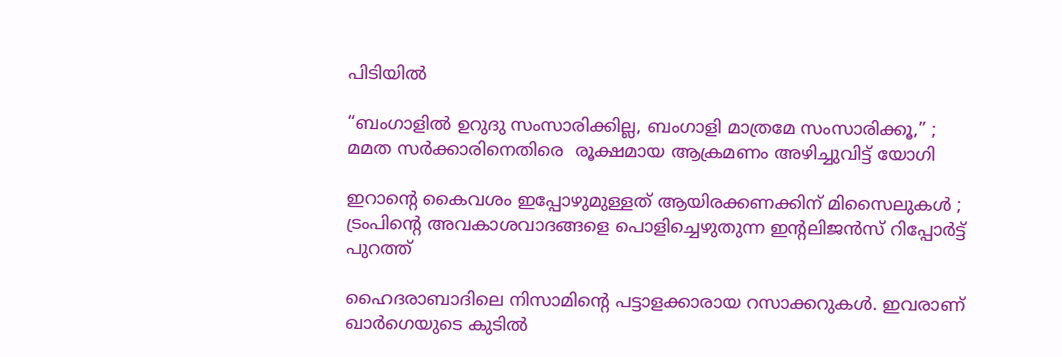പിടിയിൽ

“ബംഗാളിൽ ഉറുദു സംസാരിക്കില്ല, ബംഗാളി മാത്രമേ സംസാരിക്കൂ,” ; മമത സർക്കാരിനെതിരെ  രൂക്ഷമായ ആക്രമണം അഴിച്ചുവിട്ട് യോഗി

ഇറാന്റെ കൈവശം ഇപ്പോഴുമുള്ളത് ആയിരക്കണക്കിന് മിസൈലുകൾ ; ട്രംപിന്റെ അവകാശവാദങ്ങളെ പൊളിച്ചെഴുതുന്ന ഇന്റലിജൻസ് റിപ്പോർട്ട് പുറത്ത്

ഹൈദരാബാദിലെ നിസാമിന്‍റെ പട്ടാളക്കാരായ റസാക്കറുകള്‍. ഇവരാണ് ഖാര്‍ഗെയുടെ കുടില്‍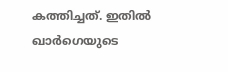കത്തിച്ചത്. ഇതില്‍ ഖാര്‍ഗെയുടെ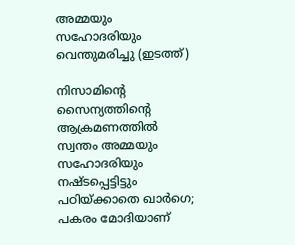അമ്മയും സഹോദരിയും വെന്തുമരിച്ചു (ഇടത്ത്)

നിസാമിന്റെ സൈന്യത്തിന്റെ ആക്രമണത്തില്‍ സ്വന്തം അമ്മയും സഹോദരിയും നഷ്ടപ്പെട്ടിട്ടും പഠിയ്‌ക്കാതെ ഖാര്‍ഗെ; പകരം മോദിയാണ്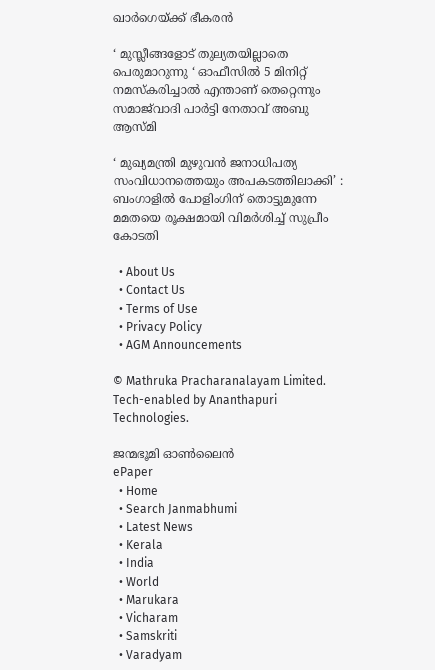ഖാര്‍ഗെയ്‌ക്ക് ഭീകരന്‍

‘ മുസ്ലീങ്ങളോട് തുല്യതയില്ലാതെ പെരുമാറുന്നു ‘ ഓഫീസിൽ 5 മിനിറ്റ് നമസ്‌കരിച്ചാൽ എന്താണ് തെറ്റെന്നും സമാജ്‌വാദി പാർട്ടി നേതാവ് അബു ആസ്മി

‘ മുഖ്യമന്ത്രി മുഴുവൻ ജനാധിപത്യ സംവിധാനത്തെയും അപകടത്തിലാക്കി’ : ബംഗാളിൽ പോളിംഗിന് തൊട്ടുമുന്നേ മമതയെ രൂക്ഷമായി വിമർശിച്ച് സുപ്രീം കോടതി

  • About Us
  • Contact Us
  • Terms of Use
  • Privacy Policy
  • AGM Announcements

© Mathruka Pracharanalayam Limited.
Tech-enabled by Ananthapuri Technologies.

ജന്മഭൂമി ഓണ്‍ലൈന്‍
ePaper
  • Home
  • Search Janmabhumi
  • Latest News
  • Kerala
  • India
  • World
  • Marukara
  • Vicharam
  • Samskriti
  • Varadyam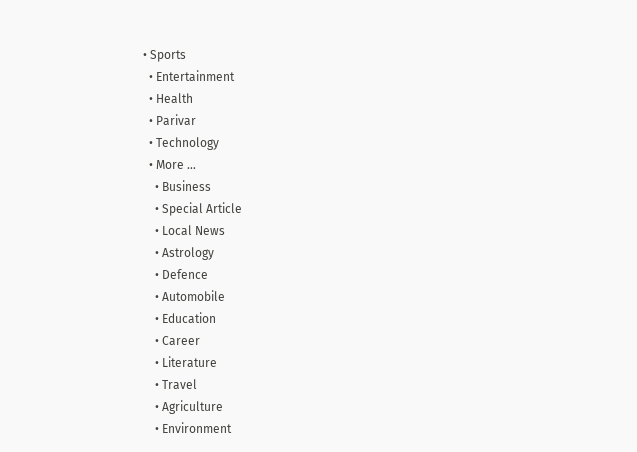• Sports
  • Entertainment
  • Health
  • Parivar
  • Technology
  • More …
    • Business
    • Special Article
    • Local News
    • Astrology
    • Defence
    • Automobile
    • Education
    • Career
    • Literature
    • Travel
    • Agriculture
    • Environment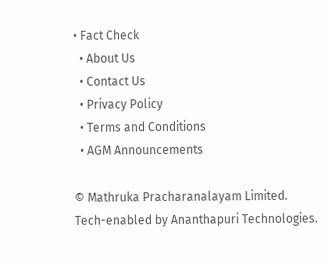• Fact Check
  • About Us
  • Contact Us
  • Privacy Policy
  • Terms and Conditions
  • AGM Announcements

© Mathruka Pracharanalayam Limited.
Tech-enabled by Ananthapuri Technologies.